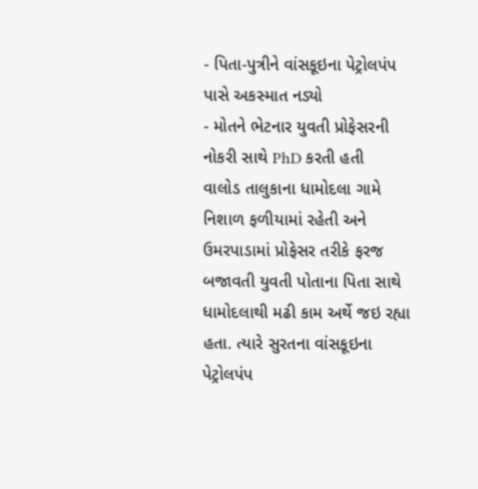- પિતા-પુત્રીને વાંસકૂઇના પેટ્રોલપંપ પાસે અકસ્માત નડ્યો
- મોતને ભેટનાર યુવતી પ્રોફેસરની નોકરી સાથે PhD કરતી હતી
વાલોડ તાલુકાના ધામોદલા ગામે નિશાળ ફળીયામાં રહેતી અને ઉમરપાડામાં પ્રોફેસર તરીકે ફરજ બજાવતી યુવતી પોતાના પિતા સાથે ધામોદલાથી મઢી કામ અર્થે જઇ રહ્યા હતા. ત્યારે સુરતના વાંસકૂઇના પેટ્રોલપંપ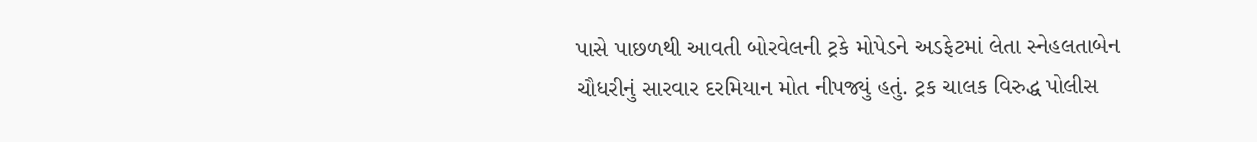પાસે પાછળથી આવતી બોરવેલની ટ્રકે મોપેડને અડફેટમાં લેતા સ્નેહલતાબેન ચૌધરીનું સારવાર દરમિયાન મોત નીપજ્યું હતું. ટ્રક ચાલક વિરુદ્ધ પોલીસ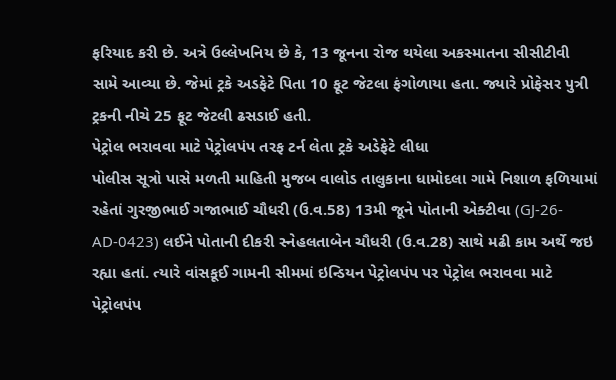ફરિયાદ કરી છે. અત્રે ઉલ્લેખનિય છે કે, 13 જૂનના રોજ થયેલા અકસ્માતના સીસીટીવી સામે આવ્યા છે. જેમાં ટ્રકે અડફેટે પિતા 10 ફૂટ જેટલા ફંગોળાયા હતા. જ્યારે પ્રોફેસર પુત્રી ટ્રકની નીચે 25 ફૂટ જેટલી ઢસડાઈ હતી.
પેટ્રોલ ભરાવવા માટે પેટ્રોલપંપ તરફ ટર્ન લેતા ટ્રકે અડેફેટે લીધા
પોલીસ સૂત્રો પાસે મળતી માહિતી મુજબ વાલોડ તાલુકાના ધામોદલા ગામે નિશાળ ફળિયામાં રહેતાં ગુરજીભાઈ ગજાભાઈ ચૌધરી (ઉ.વ.58) 13મી જૂને પોતાની એક્ટીવા (GJ-26-AD-0423) લઈને પોતાની દીકરી સ્નેહલતાબેન ચૌધરી (ઉ.વ.28) સાથે મઢી કામ અર્થે જઇ રહ્યા હતાં. ત્યારે વાંસકૂઈ ગામની સીમમાં ઇન્ડિયન પેટ્રોલપંપ પર પેટ્રોલ ભરાવવા માટે પેટ્રોલપંપ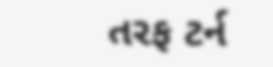તરફ ટર્ન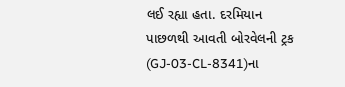લઈ રહ્યા હતા. દરમિયાન પાછળથી આવતી બોરવેલની ટ્રક (GJ-03-CL-8341)ના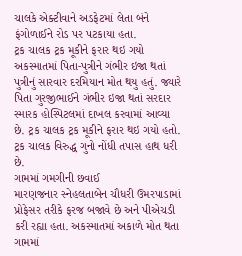ચાલકે એક્ટીવાને અડફેટમાં લેતા બંને ફંગોળાઈને રોડ પર પટકાયા હતા.
ટ્રક ચાલક ટ્રક મૂકીને ફરાર થઇ ગયો
અકસ્માતમાં પિતા-પુત્રીને ગંભીર ઇજા થતાં પુત્રીનું સારવાર દરમિયાન મોત થયુ હતું. જ્યારે પિતા ગુરજીભાઈને ગંભીર ઇજા થતાં સરદાર સ્મારક હોસ્પિટલમાં દાખલ કરવામાં આવ્યા છે. ટ્રક ચાલક ટ્રક મૂકીને ફરાર થઇ ગયો હતો. ટ્રક ચાલક વિરુદ્ધ ગુનો નોંધી તપાસ હાથ ધરી છે.
ગામમાં ગમગીની છવાઈ
મારણજનાર સ્નેહલતાબેન ચૌધરી ઉમરપાડામાં પ્રોફેસર તરીકે ફરજ બજાવે છે અને પીએચડી કરી રહ્યા હતા. અકસ્માતમાં અકાળે મોત થતા ગામમાં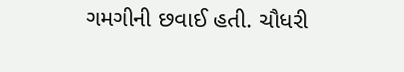ગમગીની છવાઈ હતી. ચૌધરી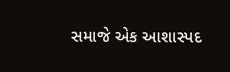સમાજે એક આશાસ્પદ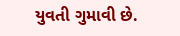યુવતી ગુમાવી છે.